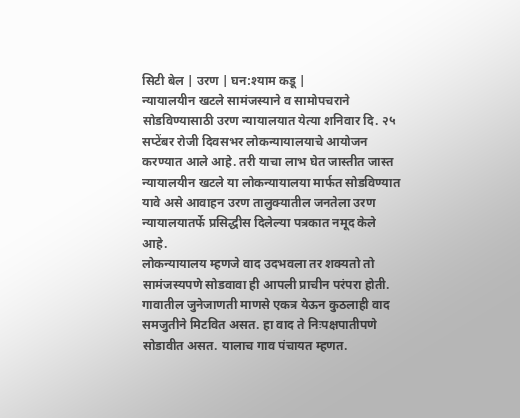सिटी बेल | उरण | घन:श्याम कडू |
न्यायालयीन खटले सामंजस्याने व सामोपचराने सोडविण्यासाठी उरण न्यायालयात येत्या शनिवार दि. २५ सप्टेंबर रोजी दिवसभर लोकन्यायालयाचे आयोजन करण्यात आले आहे. तरी याचा लाभ घेत जास्तीत जास्त न्यायालयीन खटले या लोकन्यायालया मार्फत सोडविण्यात यावे असे आवाहन उरण तालुक्यातील जनतेला उरण न्यायालयातर्फे प्रसिद्धीस दिलेल्या पत्रकात नमूद केले आहे.
लोकन्यायालय म्हणजे वाद उदभवला तर शक्यतो तो सामंजस्यपणे सोडवावा ही आपली प्राचीन परंपरा होती. गावातील जुनेजाणती माणसे एकत्र येऊन कुठलाही वाद समजुतीने मिटवित असत. हा वाद ते निःपक्षपातीपणे सोडावीत असत. यालाच गाव पंचायत म्हणत.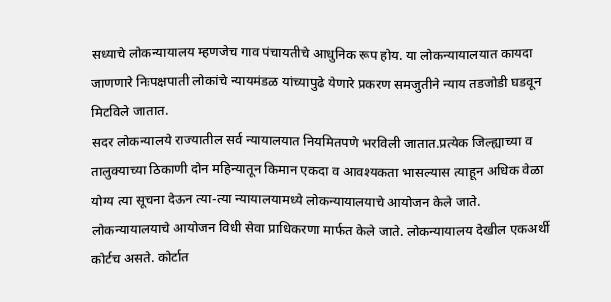सध्याचे लोकन्यायालय म्हणजेच गाव पंचायतीचे आधुनिक रूप होय. या लोकन्यायालयात कायदा जाणणारे निःपक्षपाती लोकांचे न्यायमंडळ यांच्यापुढे येणारे प्रकरण समजुतीने न्याय तडजोडी घडवून मिटविले जातात.
सदर लोकन्यालये राज्यातील सर्व न्यायालयात नियमितपणे भरविली जातात.प्रत्येक जिल्ह्याच्या व तालुक्याच्या ठिकाणी दोन महिन्यातून किमान एकदा व आवश्यकता भासल्यास त्याहून अधिक वेळा योग्य त्या सूचना देऊन त्या-त्या न्यायालयामध्ये लोकन्यायालयाचे आयोजन केले जाते.
लोकन्यायालयाचे आयोजन विधी सेवा प्राधिकरणा मार्फत केले जाते. लोकन्यायालय देखील एकअर्थी कोर्टच असते. कोर्टात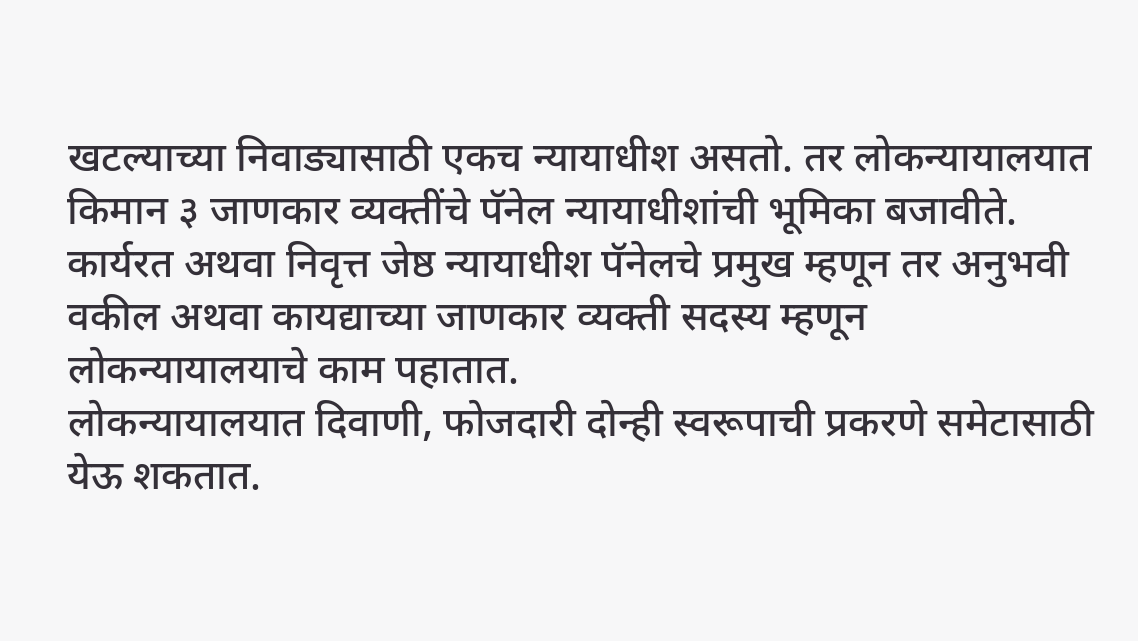खटल्याच्या निवाड्यासाठी एकच न्यायाधीश असतो. तर लोकन्यायालयात किमान ३ जाणकार व्यक्तींचे पॅनेल न्यायाधीशांची भूमिका बजावीते. कार्यरत अथवा निवृत्त जेष्ठ न्यायाधीश पॅनेलचे प्रमुख म्हणून तर अनुभवी वकील अथवा कायद्याच्या जाणकार व्यक्ती सदस्य म्हणून लोकन्यायालयाचे काम पहातात.
लोकन्यायालयात दिवाणी, फोजदारी दोन्ही स्वरूपाची प्रकरणे समेटासाठी येऊ शकतात.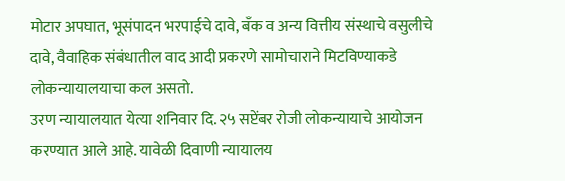मोटार अपघात, भूसंपादन भरपाईचे दावे, बँक व अन्य वित्तीय संस्थाचे वसुलीचे दावे, वैवाहिक संबंधातील वाद आदी प्रकरणे सामोचाराने मिटविण्याकडे लोकन्यायालयाचा कल असतो.
उरण न्यायालयात येत्या शनिवार दि. २५ सप्टेंबर रोजी लोकन्यायाचे आयोजन करण्यात आले आहे. यावेळी दिवाणी न्यायालय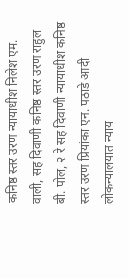कनिष्ठ स्तर उरण न्यायाधीश निलेश एम. वाली, सह दिवाणी कनिष्ठ स्तर उरण राहुल बी. पोल, २ रे सह दिवाणी न्यायाधीश कनिष्ठ स्तर उरण प्रियांका एन. पठाडे आदी लोकन्यालयात न्याय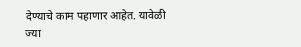देण्याचे काम पहाणार आहेत. यावेळी ज्या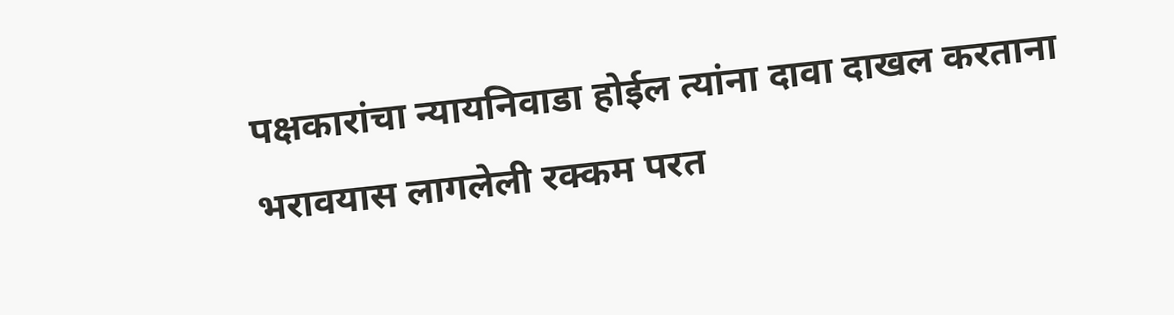पक्षकारांचा न्यायनिवाडा होईल त्यांना दावा दाखल करताना भरावयास लागलेली रक्कम परत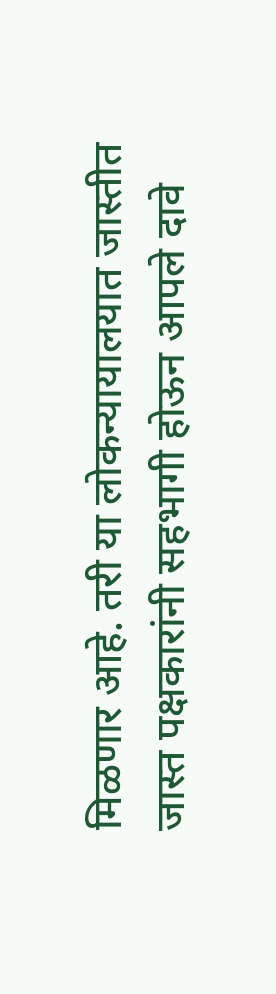मिळणार आहे. तरी या लोकन्यायालयात जास्तीत जास्त पक्षकारांनी सहभागी होऊन आपले दावे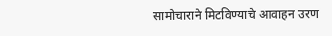सामोचाराने मिटविण्याचे आवाहन उरण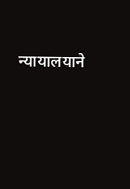न्यायालयाने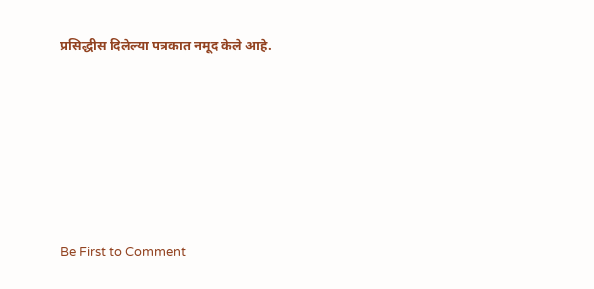प्रसिद्धीस दिलेल्या पत्रकात नमूद केले आहे.







Be First to Comment